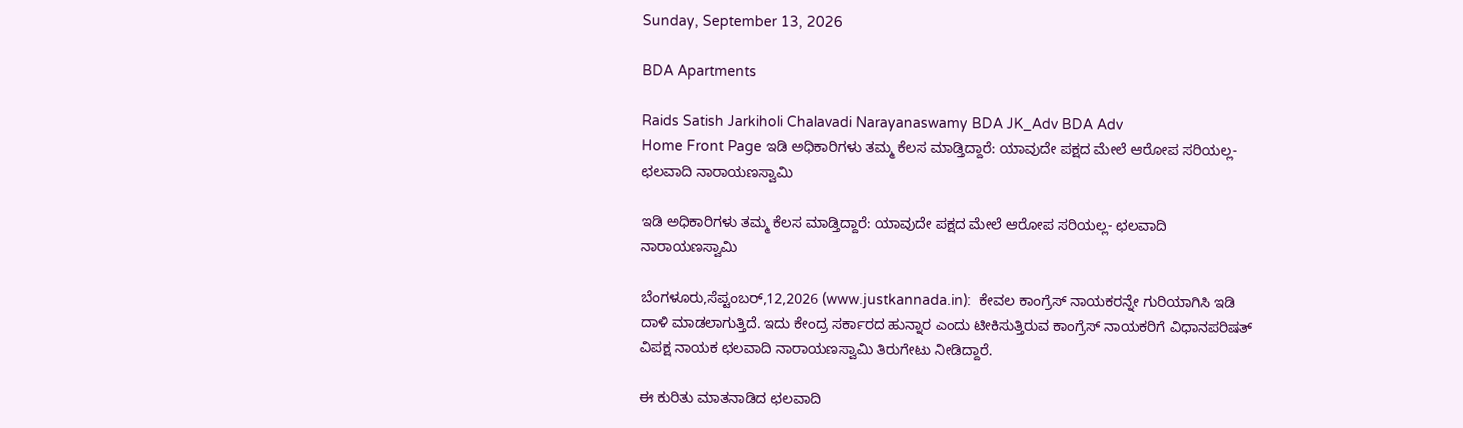Sunday, September 13, 2026

BDA Apartments

Raids Satish Jarkiholi Chalavadi Narayanaswamy BDA JK_Adv BDA Adv
Home Front Page ಇಡಿ ಅಧಿಕಾರಿಗಳು ತಮ್ಮ ಕೆಲಸ ಮಾಡ್ತಿದ್ದಾರೆ: ಯಾವುದೇ ಪಕ್ಷದ ಮೇಲೆ ಆರೋಪ ಸರಿಯಲ್ಲ- ಛಲವಾದಿ ನಾರಾಯಣಸ್ವಾಮಿ

ಇಡಿ ಅಧಿಕಾರಿಗಳು ತಮ್ಮ ಕೆಲಸ ಮಾಡ್ತಿದ್ದಾರೆ: ಯಾವುದೇ ಪಕ್ಷದ ಮೇಲೆ ಆರೋಪ ಸರಿಯಲ್ಲ- ಛಲವಾದಿ ನಾರಾಯಣಸ್ವಾಮಿ

ಬೆಂಗಳೂರು,ಸೆಪ್ಟಂಬರ್,12,2026 (www.justkannada.in):  ಕೇವಲ ಕಾಂಗ್ರೆಸ್ ನಾಯಕರನ್ನೇ ಗುರಿಯಾಗಿಸಿ ಇಡಿ ದಾಳಿ ಮಾಡಲಾಗುತ್ತಿದೆ. ಇದು ಕೇಂದ್ರ ಸರ್ಕಾರದ ಹುನ್ನಾರ ಎಂದು ಟೀಕಿಸುತ್ತಿರುವ ಕಾಂಗ್ರೆಸ್ ನಾಯಕರಿಗೆ ವಿಧಾನಪರಿಷತ್ ವಿಪಕ್ಷ ನಾಯಕ ಛಲವಾದಿ ನಾರಾಯಣಸ್ವಾಮಿ ತಿರುಗೇಟು ನೀಡಿದ್ದಾರೆ.

ಈ ಕುರಿತು ಮಾತನಾಡಿದ ಛಲವಾದಿ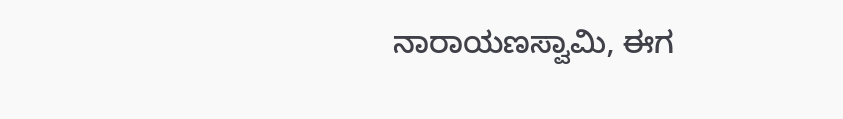ನಾರಾಯಣಸ್ವಾಮಿ, ಈಗ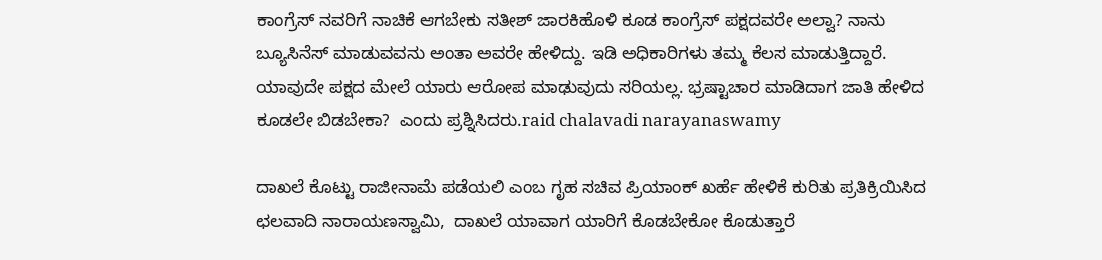ಕಾಂಗ್ರೆಸ್ ನವರಿಗೆ ನಾಚಿಕೆ ಆಗಬೇಕು ಸತೀಶ್ ಜಾರಕಿಹೊಳಿ ಕೂಡ ಕಾಂಗ್ರೆಸ್ ಪಕ್ಷದವರೇ ಅಲ್ವಾ? ನಾನು ಬ್ಯೂಸಿನೆಸ್ ಮಾಡುವವನು ಅಂತಾ ಅವರೇ ಹೇಳಿದ್ದು. ಇಡಿ ಅಧಿಕಾರಿಗಳು ತಮ್ಮ ಕೆಲಸ ಮಾಡುತ್ತಿದ್ದಾರೆ.  ಯಾವುದೇ ಪಕ್ಷದ ಮೇಲೆ ಯಾರು ಆರೋಪ ಮಾಢುವುದು ಸರಿಯಲ್ಲ. ಭ್ರಷ್ಟಾಚಾರ ಮಾಡಿದಾಗ ಜಾತಿ ಹೇಳಿದ ಕೂಡಲೇ ಬಿಡಬೇಕಾ?  ಎಂದು ಪ್ರಶ್ನಿಸಿದರು.raid chalavadi narayanaswamy

ದಾಖಲೆ ಕೊಟ್ಟು ರಾಜೀನಾಮೆ ಪಡೆಯಲಿ ಎಂಬ ಗೃಹ ಸಚಿವ ಪ್ರಿಯಾಂಕ್ ಖರ್ಹೆ ಹೇಳಿಕೆ ಕುರಿತು ಪ್ರತಿಕ್ರಿಯಿಸಿದ ಛಲವಾದಿ ನಾರಾಯಣಸ್ವಾಮಿ,  ದಾಖಲೆ ಯಾವಾಗ ಯಾರಿಗೆ ಕೊಡಬೇಕೋ ಕೊಡುತ್ತಾರೆ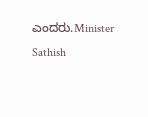ಎಂದರು.Minister Sathish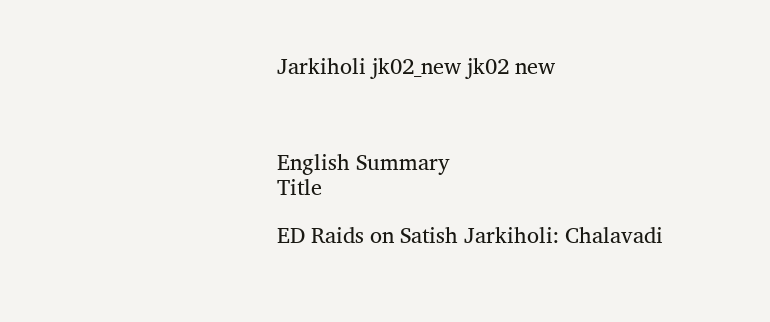Jarkiholi jk02_new jk02 new



English Summary
Title

ED Raids on Satish Jarkiholi: Chalavadi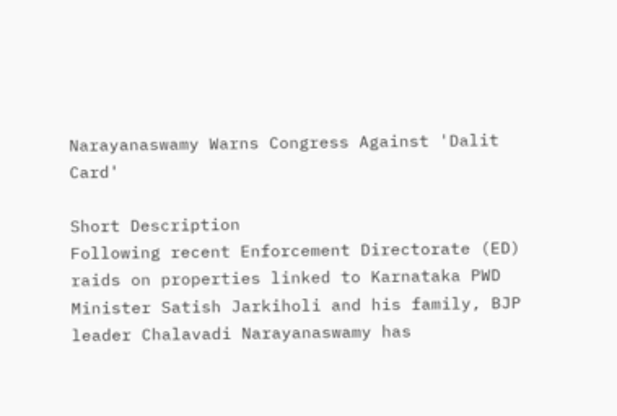Narayanaswamy Warns Congress Against 'Dalit Card'

Short Description
Following recent Enforcement Directorate (ED) raids on properties linked to Karnataka PWD Minister Satish Jarkiholi and his family, BJP leader Chalavadi Narayanaswamy has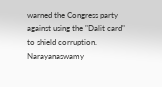warned the Congress party against using the "Dalit card" to shield corruption. Narayanaswamy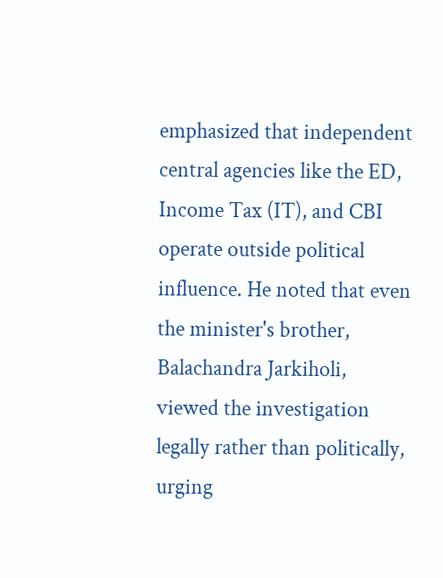emphasized that independent central agencies like the ED, Income Tax (IT), and CBI operate outside political influence. He noted that even the minister's brother, Balachandra Jarkiholi, viewed the investigation legally rather than politically, urging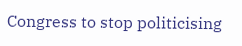Congress to stop politicising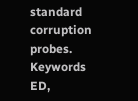standard corruption probes.
Keywords
ED,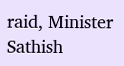raid, Minister Sathish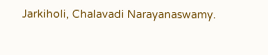Jarkiholi, Chalavadi Narayanaswamy.